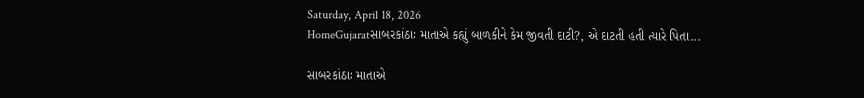Saturday, April 18, 2026
HomeGujaratસાબરકાંઠાઃ માતાએ કહ્યું બાળકીને કેમ જીવતી દાટી?, એ દાટતી હતી ત્યારે પિતા...

સાબરકાંઠાઃ માતાએ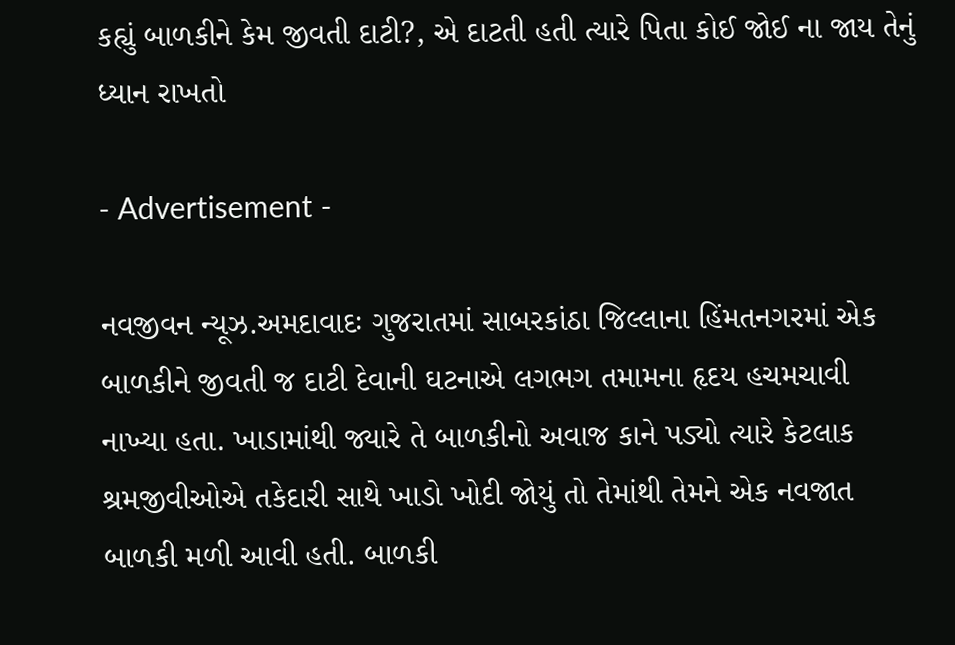કહ્યું બાળકીને કેમ જીવતી દાટી?, એ દાટતી હતી ત્યારે પિતા કોઈ જોઈ ના જાય તેનું ધ્યાન રાખતો

- Advertisement -

નવજીવન ન્યૂઝ.અમદાવાદઃ ગુજરાતમાં સાબરકાંઠા જિલ્લાના હિંમતનગરમાં એક બાળકીને જીવતી જ દાટી દેવાની ઘટનાએ લગભગ તમામના હૃદય હચમચાવી નાખ્યા હતા. ખાડામાંથી જ્યારે તે બાળકીનો અવાજ કાને પડ્યો ત્યારે કેટલાક શ્રમજીવીઓએ તકેદારી સાથે ખાડો ખોદી જોયું તો તેમાંથી તેમને એક નવજાત બાળકી મળી આવી હતી. બાળકી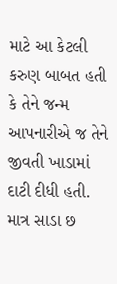માટે આ કેટલી કરુણ બાબત હતી કે તેને જન્મ આપનારીએ જ તેને જીવતી ખાડામાં દાટી દીધી હતી. માત્ર સાડા છ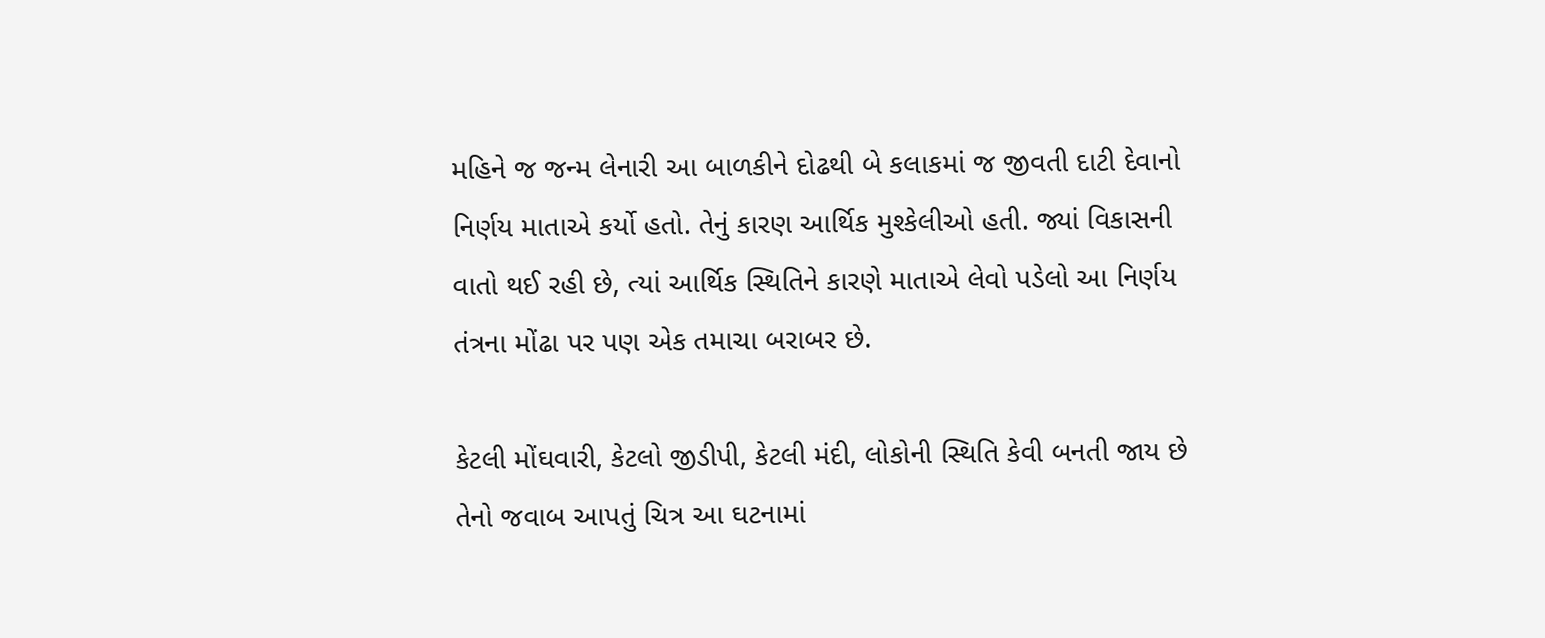મહિને જ જન્મ લેનારી આ બાળકીને દોઢથી બે કલાકમાં જ જીવતી દાટી દેવાનો નિર્ણય માતાએ કર્યો હતો. તેનું કારણ આર્થિક મુશ્કેલીઓ હતી. જ્યાં વિકાસની વાતો થઈ રહી છે, ત્યાં આર્થિક સ્થિતિને કારણે માતાએ લેવો પડેલો આ નિર્ણય તંત્રના મોંઢા પર પણ એક તમાચા બરાબર છે.

કેટલી મોંઘવારી, કેટલો જીડીપી, કેટલી મંદી, લોકોની સ્થિતિ કેવી બનતી જાય છે તેનો જવાબ આપતું ચિત્ર આ ઘટનામાં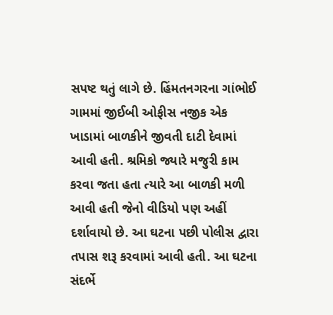સપષ્ટ થતું લાગે છે. હિંમતનગરના ગાંભોઈ ગામમાં જીઈબી ઓફીસ નજીક એક ખાડામાં બાળકીને જીવતી દાટી દેવામાં આવી હતી. શ્રમિકો જ્યારે મજુરી કામ કરવા જતા હતા ત્યારે આ બાળકી મળી આવી હતી જેનો વીડિયો પણ અહીં દર્શાવાયો છે. આ ઘટના પછી પોલીસ દ્વારા તપાસ શરૂ કરવામાં આવી હતી. આ ઘટના સંદર્ભે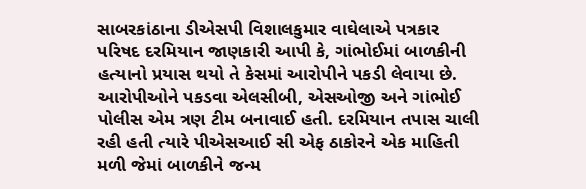સાબરકાંઠાના ડીએસપી વિશાલકુમાર વાઘેલાએ પત્રકાર પરિષદ દરમિયાન જાણકારી આપી કે, ગાંભોઈમાં બાળકીની હત્યાનો પ્રયાસ થયો તે કેસમાં આરોપીને પકડી લેવાયા છે. આરોપીઓને પકડવા એલસીબી, એસઓજી અને ગાંભોઈ પોલીસ એમ ત્રણ ટીમ બનાવાઈ હતી. દરમિયાન તપાસ ચાલી રહી હતી ત્યારે પીએસઆઈ સી એફ ઠાકોરને એક માહિતી મળી જેમાં બાળકીને જન્મ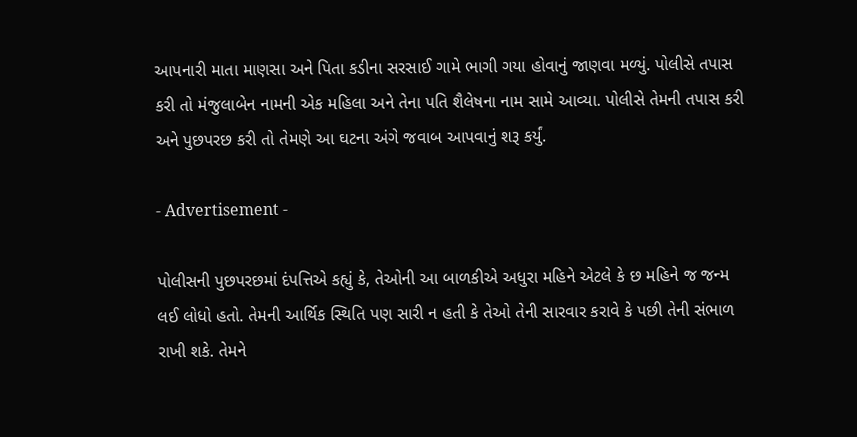આપનારી માતા માણસા અને પિતા કડીના સરસાઈ ગામે ભાગી ગયા હોવાનું જાણવા મળ્યું. પોલીસે તપાસ કરી તો મંજુલાબેન નામની એક મહિલા અને તેના પતિ શૈલેષના નામ સામે આવ્યા. પોલીસે તેમની તપાસ કરી અને પુછપરછ કરી તો તેમણે આ ઘટના અંગે જવાબ આપવાનું શરૂ કર્યું.

- Advertisement -

પોલીસની પુછપરછમાં દંપત્તિએ કહ્યું કે, તેઓની આ બાળકીએ અધુરા મહિને એટલે કે છ મહિને જ જન્મ લઈ લોધો હતો. તેમની આર્થિક સ્થિતિ પણ સારી ન હતી કે તેઓ તેની સારવાર કરાવે કે પછી તેની સંભાળ રાખી શકે. તેમને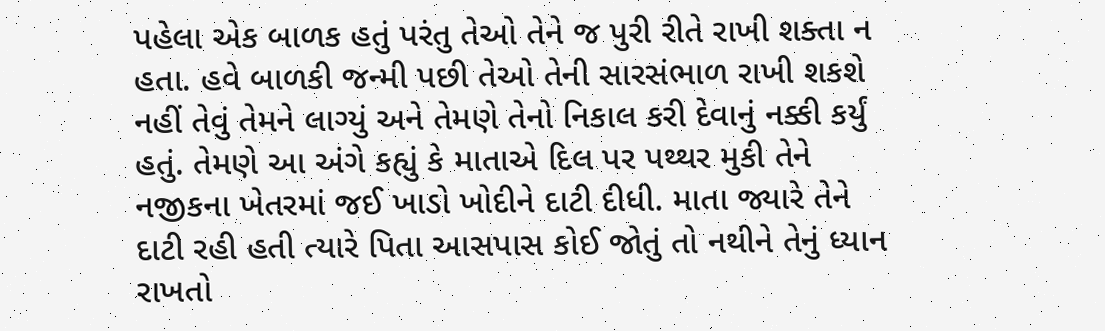પહેલા એક બાળક હતું પરંતુ તેઓ તેને જ પુરી રીતે રાખી શક્તા ન હતા. હવે બાળકી જન્મી પછી તેઓ તેની સારસંભાળ રાખી શકશે નહીં તેવું તેમને લાગ્યું અને તેમણે તેનો નિકાલ કરી દેવાનું નક્કી કર્યું હતું. તેમણે આ અંગે કહ્યું કે માતાએ દિલ પર પથ્થર મુકી તેને નજીકના ખેતરમાં જઈ ખાડો ખોદીને દાટી દીધી. માતા જ્યારે તેને દાટી રહી હતી ત્યારે પિતા આસપાસ કોઈ જોતું તો નથીને તેનું ધ્યાન રાખતો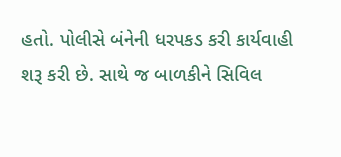હતો. પોલીસે બંનેની ધરપકડ કરી કાર્યવાહી શરૂ કરી છે. સાથે જ બાળકીને સિવિલ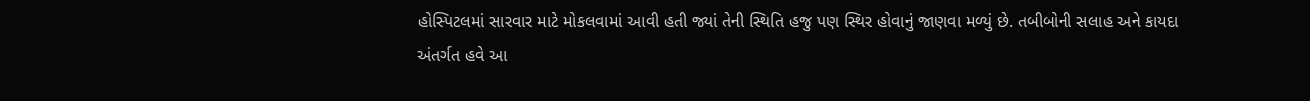હોસ્પિટલમાં સારવાર માટે મોકલવામાં આવી હતી જ્યાં તેની સ્થિતિ હજુ પણ સ્થિર હોવાનું જાણવા મળ્યું છે. તબીબોની સલાહ અને કાયદા અંતર્ગત હવે આ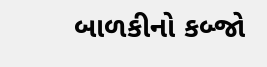બાળકીનો કબ્જો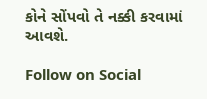કોને સોંપવો તે નક્કી કરવામાં આવશે.

Follow on Social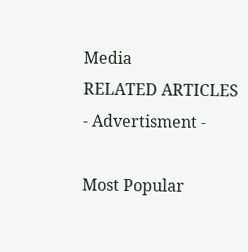Media
RELATED ARTICLES
- Advertisment -

Most Popular